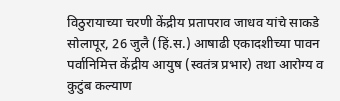विठुरायाच्या चरणी केंद्रीय प्रतापराव जाधव यांचे साकडे
सोलापूर, 26 जुलै (हिं.स.) आषाढी एकादशीच्या पावन पर्वानिमित्त केंद्रीय आयुष (स्वतंत्र प्रभार) तथा आरोग्य व कुटुंब कल्याण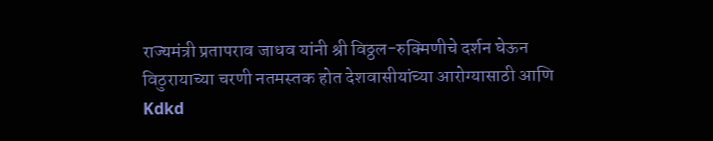राज्यमंत्री प्रतापराव जाधव यांनी श्री विठ्ठल-रुक्मिणीचे दर्शन घेऊन विठुरायाच्या चरणी नतमस्तक होत देशवासीयांच्या आरोग्यासाठी आणि
Kdkd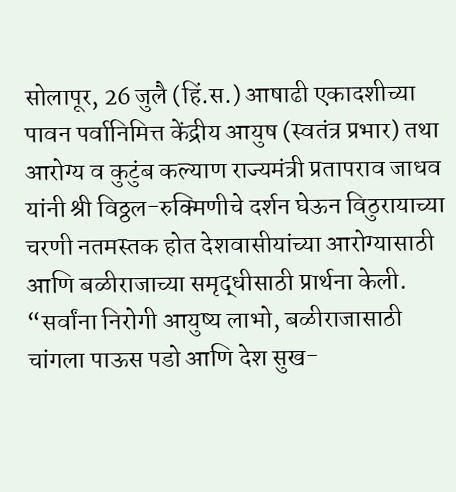सोलापूर, 26 जुलै (हिं.स.) आषाढी एकादशीच्या पावन पर्वानिमित्त केंद्रीय आयुष (स्वतंत्र प्रभार) तथा आरोग्य व कुटुंब कल्याण राज्यमंत्री प्रतापराव जाधव यांनी श्री विठ्ठल-रुक्मिणीचे दर्शन घेऊन विठुरायाच्या चरणी नतमस्तक होत देशवासीयांच्या आरोग्यासाठी आणि बळीराजाच्या समृद्धीसाठी प्रार्थना केली. “सर्वांना निरोगी आयुष्य लाभो, बळीराजासाठी चांगला पाऊस पडो आणि देश सुख-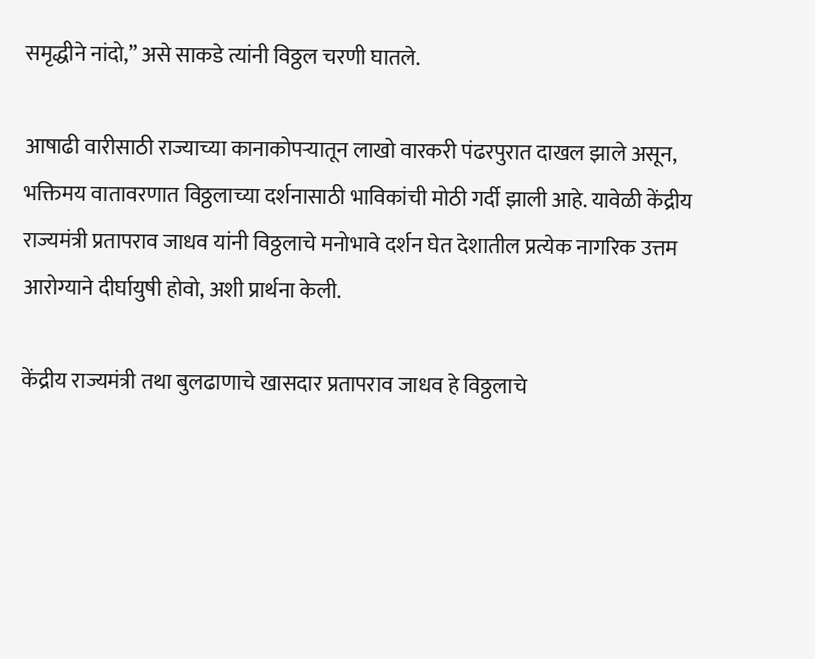समृद्धीने नांदो,” असे साकडे त्यांनी विठ्ठल चरणी घातले.

आषाढी वारीसाठी राज्याच्या कानाकोपऱ्यातून लाखो वारकरी पंढरपुरात दाखल झाले असून, भक्तिमय वातावरणात विठ्ठलाच्या दर्शनासाठी भाविकांची मोठी गर्दी झाली आहे. यावेळी केंद्रीय राज्यमंत्री प्रतापराव जाधव यांनी विठ्ठलाचे मनोभावे दर्शन घेत देशातील प्रत्येक नागरिक उत्तम आरोग्याने दीर्घायुषी होवो, अशी प्रार्थना केली.

केंद्रीय राज्यमंत्री तथा बुलढाणाचे खासदार प्रतापराव जाधव हे विठ्ठलाचे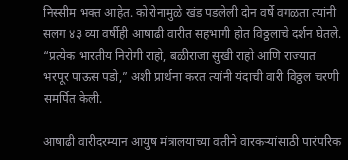निस्सीम भक्त आहेत. कोरोनामुळे खंड पडलेली दोन वर्षे वगळता त्यांनी सलग ४३ व्या वर्षीही आषाढी वारीत सहभागी होत विठ्ठलाचे दर्शन घेतले. “प्रत्येक भारतीय निरोगी राहो, बळीराजा सुखी राहो आणि राज्यात भरपूर पाऊस पडो,” अशी प्रार्थना करत त्यांनी यंदाची वारी विठ्ठल चरणी समर्पित केली.

आषाढी वारीदरम्यान आयुष मंत्रालयाच्या वतीने वारकऱ्यांसाठी पारंपरिक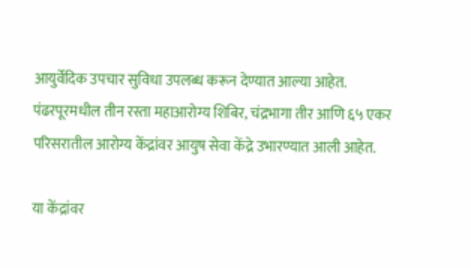आयुर्वेदिक उपचार सुविधा उपलब्ध करून देण्यात आल्या आहेत. पंढरपूरमधील तीन रस्ता महाआरोग्य शिबिर, चंद्रभागा तीर आणि ६५ एकर परिसरातील आरोग्य केंद्रांवर आयुष सेवा केंद्रे उभारण्यात आली आहेत.

या केंद्रांवर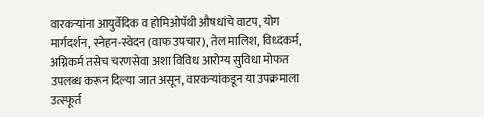वारकऱ्यांना आयुर्वेदिक व होमिओपॅथी औषधांचे वाटप, योग मार्गदर्शन, स्नेहन-स्वेदन (वाफ उपचार), तेल मालिश, विध्दकर्म, अग्निकर्म तसेच चरणसेवा अशा विविध आरोग्य सुविधा मोफत उपलब्ध करून दिल्या जात असून, वारकऱ्यांकडून या उपक्रमाला उत्स्फूर्त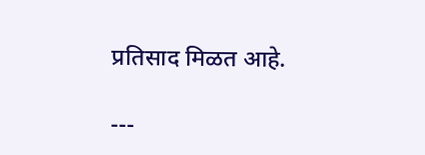प्रतिसाद मिळत आहे.

---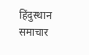हिंदुस्थान समाचार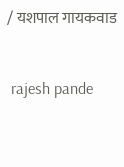/ यशपाल गायकवाड


 rajesh pande